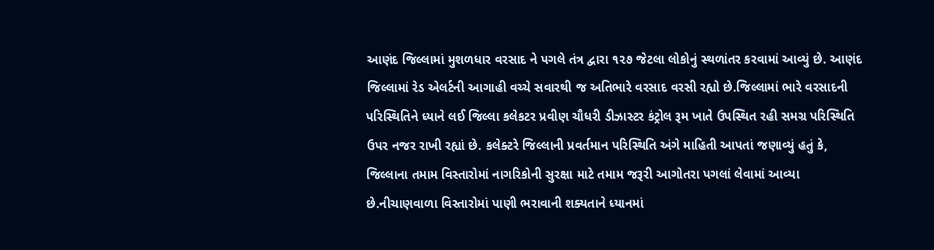આણંદ જિલ્લામાં મુશળધાર વરસાદ ને પગલે તંત્ર દ્વારા ૧૨૭ જેટલા લોકોનું સ્થળાંતર કરવામાં આવ્યું છે. આણંદ જિલ્લામાં રેડ એલર્ટની આગાહી વચ્ચે સવારથી જ અતિભારે વરસાદ વરસી રહ્યો છે.જિલ્લામાં ભારે વરસાદની પરિસ્થિતિને ધ્યાને લઈ જિલ્લા કલેકટર પ્રવીણ ચૌધરી ડીઝાસ્ટર કંટ્રોલ રૂમ ખાતે ઉપસ્થિત રહી સમગ્ર પરિસ્થિતિ ઉપર નજર રાખી રહ્યાં છે. કલેક્ટરે જિલ્લાની પ્રવર્તમાન પરિસ્થિતિ અંગે માહિતી આપતાં જણાવ્યું હતું કે, જિલ્લાના તમામ વિસ્તારોમાં નાગરિકોની સુરક્ષા માટે તમામ જરૂરી આગોતરા પગલાં લેવામાં આવ્યા છે.નીચાણવાળા વિસ્તારોમાં પાણી ભરાવાની શક્યતાને ધ્યાનમાં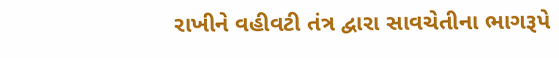રાખીને વહીવટી તંત્ર દ્વારા સાવચેતીના ભાગરૂપે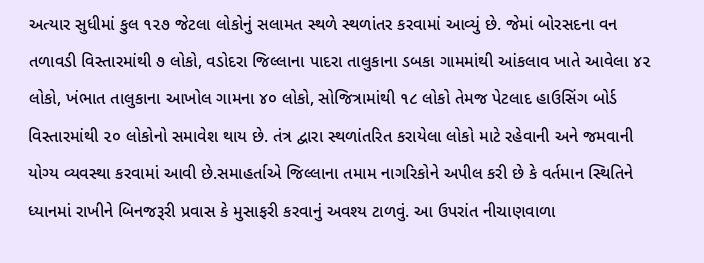અત્યાર સુધીમાં કુલ ૧૨૭ જેટલા લોકોનું સલામત સ્થળે સ્થળાંતર કરવામાં આવ્યું છે. જેમાં બોરસદના વન તળાવડી વિસ્તારમાંથી ૭ લોકો, વડોદરા જિલ્લાના પાદરા તાલુકાના ડબકા ગામમાંથી આંકલાવ ખાતે આવેલા ૪૨ લોકો, ખંભાત તાલુકાના આખોલ ગામના ૪૦ લોકો, સોજિત્રામાંથી ૧૮ લોકો તેમજ પેટલાદ હાઉસિંગ બોર્ડ વિસ્તારમાંથી ૨૦ લોકોનો સમાવેશ થાય છે. તંત્ર દ્વારા સ્થળાંતરિત કરાયેલા લોકો માટે રહેવાની અને જમવાની યોગ્ય વ્યવસ્થા કરવામાં આવી છે.સમાહર્તાએ જિલ્લાના તમામ નાગરિકોને અપીલ કરી છે કે વર્તમાન સ્થિતિને ધ્યાનમાં રાખીને બિનજરૂરી પ્રવાસ કે મુસાફરી કરવાનું અવશ્ય ટાળવું. આ ઉપરાંત નીચાણવાળા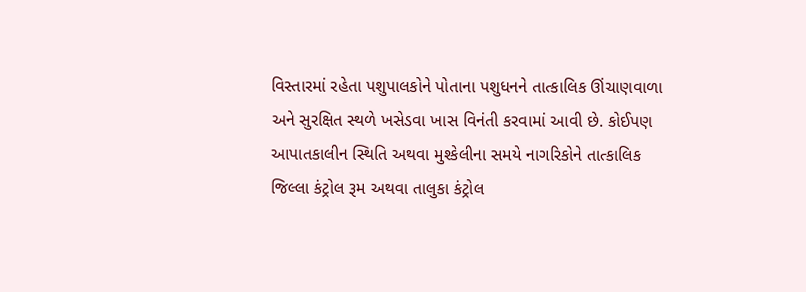વિસ્તારમાં રહેતા પશુપાલકોને પોતાના પશુધનને તાત્કાલિક ઊંચાણવાળા અને સુરક્ષિત સ્થળે ખસેડવા ખાસ વિનંતી કરવામાં આવી છે. કોઈપણ આપાતકાલીન સ્થિતિ અથવા મુશ્કેલીના સમયે નાગરિકોને તાત્કાલિક જિલ્લા કંટ્રોલ રૂમ અથવા તાલુકા કંટ્રોલ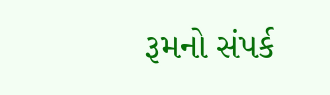રૂમનો સંપર્ક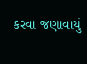કરવા જણાવાયું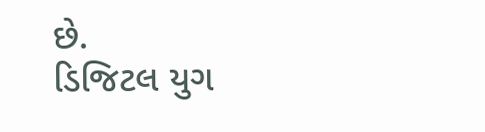છે.
ડિજિટલ યુગ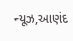ન્યૂઝ,આણંદ